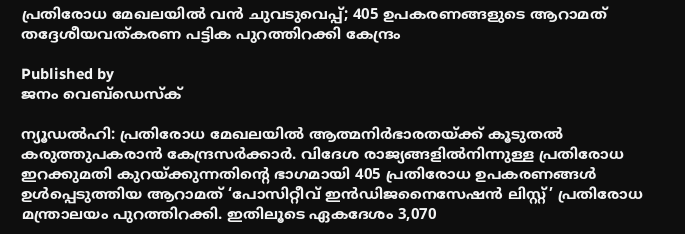പ്രതിരോധ മേഖലയില്‍ വന്‍ ചുവടുവെപ്പ്; 405 ഉപകരണങ്ങളുടെ ആറാമത് തദ്ദേശീയവത്കരണ പട്ടിക പുറത്തിറക്കി കേന്ദ്രം

Published by
ജനം വെബ്‌ഡെസ്ക്

ന്യൂഡല്‍ഹി: പ്രതിരോധ മേഖലയില്‍ ആത്മനിര്‍ഭാരതയ്‌ക്ക് കൂടുതല്‍ കരുത്തുപകരാന്‍ കേന്ദ്രസര്‍ക്കാര്‍. വിദേശ രാജ്യങ്ങളില്‍നിന്നുള്ള പ്രതിരോധ ഇറക്കുമതി കുറയ്‌ക്കുന്നതിന്റെ ഭാഗമായി 405 പ്രതിരോധ ഉപകരണങ്ങള്‍ ഉള്‍പ്പെടുത്തിയ ആറാമത് ‘പോസിറ്റീവ് ഇന്‍ഡിജനൈസേഷന്‍ ലിസ്റ്റ്’ പ്രതിരോധ മന്ത്രാലയം പുറത്തിറക്കി. ഇതിലൂടെ ഏകദേശം 3,070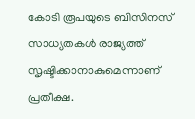കോടി രൂപയുടെ ബിസിനസ് സാധ്യതകള്‍ രാജ്യത്ത് സൃഷ്ടിക്കാനാകുമെന്നാണ് പ്രതീക്ഷ.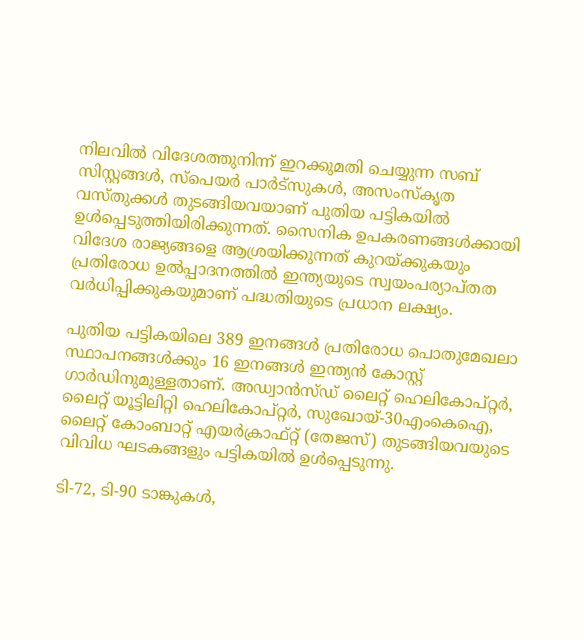നിലവില്‍ വിദേശത്തുനിന്ന് ഇറക്കുമതി ചെയ്യുന്ന സബ് സിസ്റ്റങ്ങള്‍, സ്‌പെയര്‍ പാര്‍ട്‌സുകള്‍, അസംസ്‌കൃത വസ്തുക്കള്‍ തുടങ്ങിയവയാണ് പുതിയ പട്ടികയില്‍ ഉള്‍പ്പെടുത്തിയിരിക്കുന്നത്. സൈനിക ഉപകരണങ്ങള്‍ക്കായി വിദേശ രാജ്യങ്ങളെ ആശ്രയിക്കുന്നത് കുറയ്‌ക്കുകയും പ്രതിരോധ ഉല്‍പ്പാദനത്തില്‍ ഇന്ത്യയുടെ സ്വയംപര്യാപ്തത വര്‍ധിപ്പിക്കുകയുമാണ് പദ്ധതിയുടെ പ്രധാന ലക്ഷ്യം.

പുതിയ പട്ടികയിലെ 389 ഇനങ്ങള്‍ പ്രതിരോധ പൊതുമേഖലാ സ്ഥാപനങ്ങള്‍ക്കും 16 ഇനങ്ങള്‍ ഇന്ത്യന്‍ കോസ്റ്റ് ഗാര്‍ഡിനുമുള്ളതാണ്. അഡ്വാന്‍സ്ഡ് ലൈറ്റ് ഹെലികോപ്റ്റര്‍, ലൈറ്റ് യൂട്ടിലിറ്റി ഹെലികോപ്റ്റര്‍, സുഖോയ്-30എംകെഐ, ലൈറ്റ് കോംബാറ്റ് എയര്‍ക്രാഫ്റ്റ് (തേജസ്) തുടങ്ങിയവയുടെ വിവിധ ഘടകങ്ങളും പട്ടികയില്‍ ഉള്‍പ്പെടുന്നു.

ടി-72, ടി-90 ടാങ്കുകള്‍,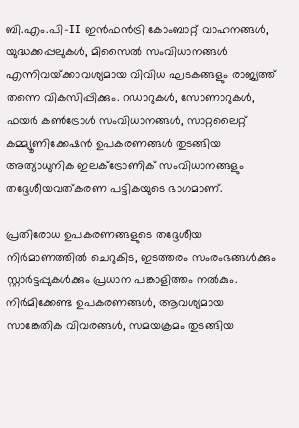ബി.എം.പി-II ഇന്‍ഫന്‍ട്രി കോംബാറ്റ് വാഹനങ്ങള്‍, യുദ്ധക്കപ്പലുകള്‍, മിസൈല്‍ സംവിധാനങ്ങള്‍ എന്നിവയ്‌ക്കാവശ്യമായ വിവിധ ഘടകങ്ങളും രാജ്യത്ത് തന്നെ വികസിപ്പിക്കും. റഡാറുകള്‍, സോണാറുകള്‍, ഫയര്‍ കണ്‍ട്രോള്‍ സംവിധാനങ്ങള്‍, സാറ്റലൈറ്റ് കമ്മ്യൂണിക്കേഷന്‍ ഉപകരണങ്ങള്‍ തുടങ്ങിയ അത്യാധുനിക ഇലക്ട്രോണിക് സംവിധാനങ്ങളും തദ്ദേശീയവത്കരണ പട്ടികയുടെ ഭാഗമാണ്.

പ്രതിരോധ ഉപകരണങ്ങളുടെ തദ്ദേശീയ നിര്‍മാണത്തില്‍ ചെറുകിട, ഇടത്തരം സംരംഭങ്ങള്‍ക്കും സ്റ്റാര്‍ട്ടപ്പുകള്‍ക്കും പ്രധാന പങ്കാളിത്തം നല്‍കും. നിര്‍മിക്കേണ്ട ഉപകരണങ്ങള്‍, ആവശ്യമായ സാങ്കേതിക വിവരങ്ങള്‍, സമയക്രമം തുടങ്ങിയ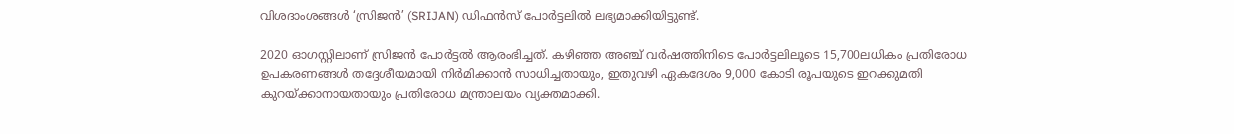വിശദാംശങ്ങള്‍ ‘സ്രിജന്‍’ (SRIJAN) ഡിഫന്‍സ് പോര്‍ട്ടലില്‍ ലഭ്യമാക്കിയിട്ടുണ്ട്.

2020 ഓഗസ്റ്റിലാണ് സ്രിജന്‍ പോര്‍ട്ടല്‍ ആരംഭിച്ചത്. കഴിഞ്ഞ അഞ്ച് വര്‍ഷത്തിനിടെ പോര്‍ട്ടലിലൂടെ 15,700ലധികം പ്രതിരോധ ഉപകരണങ്ങള്‍ തദ്ദേശീയമായി നിര്‍മിക്കാന്‍ സാധിച്ചതായും, ഇതുവഴി ഏകദേശം 9,000 കോടി രൂപയുടെ ഇറക്കുമതി കുറയ്‌ക്കാനായതായും പ്രതിരോധ മന്ത്രാലയം വ്യക്തമാക്കി.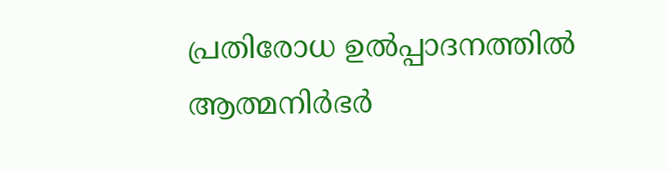പ്രതിരോധ ഉല്‍പ്പാദനത്തില്‍ ആത്മനിര്‍ഭര്‍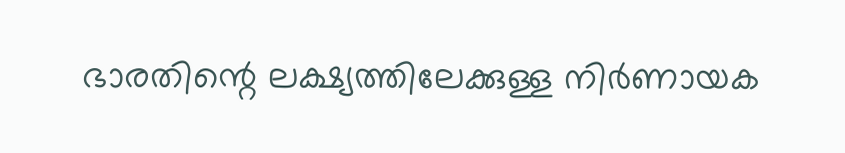ഭാരതിന്റെ ലക്ഷ്യത്തിലേക്കുള്ള നിര്‍ണായക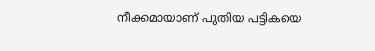നീക്കമായാണ് പുതിയ പട്ടികയെ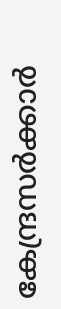കേന്ദ്രസര്‍ക്കാര്‍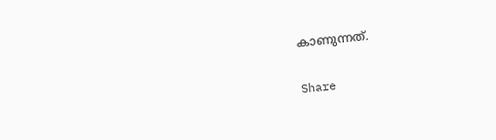കാണുന്നത്.

Share